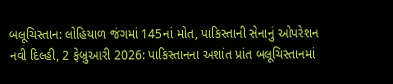બલૂચિસ્તાન: લોહિયાળ જંગમાં 145નાં મોત, પાકિસ્તાની સેનાનું ઓપરેશન
નવી દિલ્હી, 2 ફેબ્રુઆરી 2026: પાકિસ્તાનના અશાંત પ્રાંત બલૂચિસ્તાનમાં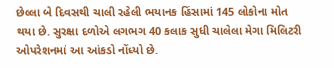છેલ્લા બે દિવસથી ચાલી રહેલી ભયાનક હિંસામાં 145 લોકોના મોત થયા છે. સુરક્ષા દળોએ લગભગ 40 કલાક સુધી ચાલેલા મેગા મિલિટરી ઓપરેશનમાં આ આંકડો નોંધ્યો છે.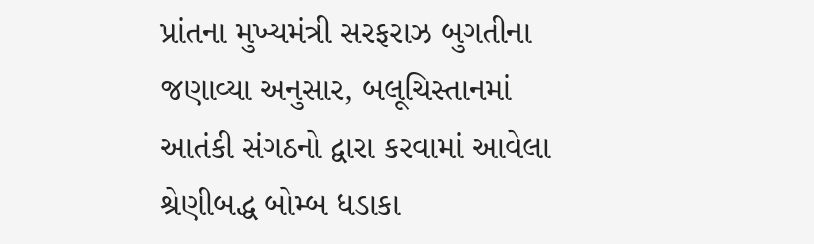પ્રાંતના મુખ્યમંત્રી સરફરાઝ બુગતીના જણાવ્યા અનુસાર, બલૂચિસ્તાનમાં આતંકી સંગઠનો દ્વારા કરવામાં આવેલા શ્રેણીબદ્ધ બોમ્બ ધડાકા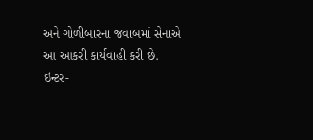અને ગોળીબારના જવાબમાં સેનાએ આ આકરી કાર્યવાહી કરી છે.
ઇન્ટર-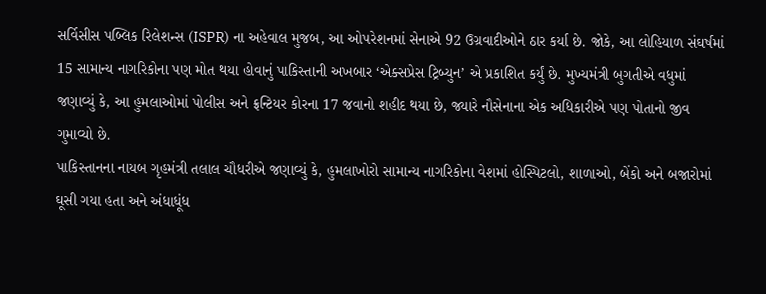સર્વિસીસ પબ્લિક રિલેશન્સ (ISPR) ના અહેવાલ મુજબ, આ ઓપરેશનમાં સેનાએ 92 ઉગ્રવાદીઓને ઠાર કર્યા છે. જોકે, આ લોહિયાળ સંઘર્ષમાં 15 સામાન્ય નાગરિકોના પણ મોત થયા હોવાનું પાકિસ્તાની અખબાર ‘એક્સપ્રેસ ટ્રિબ્યુન’ એ પ્રકાશિત કર્યું છે. મુખ્યમંત્રી બુગતીએ વધુમાં જણાવ્યું કે, આ હુમલાઓમાં પોલીસ અને ફ્રન્ટિયર કોરના 17 જવાનો શહીદ થયા છે, જ્યારે નૌસેનાના એક અધિકારીએ પણ પોતાનો જીવ ગુમાવ્યો છે.
પાકિસ્તાનના નાયબ ગૃહમંત્રી તલાલ ચૌધરીએ જણાવ્યું કે, હુમલાખોરો સામાન્ય નાગરિકોના વેશમાં હોસ્પિટલો, શાળાઓ, બેંકો અને બજારોમાં ઘૂસી ગયા હતા અને અંધાધૂંધ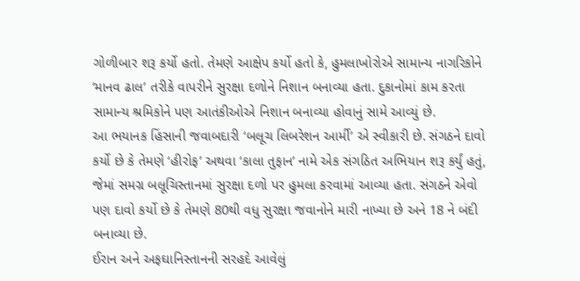ગોળીબાર શરૂ કર્યો હતો. તેમણે આક્ષેપ કર્યો હતો કે, હુમલાખોરોએ સામાન્ય નાગરિકોને ‘માનવ ઢાલ’ તરીકે વાપરીને સુરક્ષા દળોને નિશાન બનાવ્યા હતા. દુકાનોમાં કામ કરતા સામાન્ય શ્રમિકોને પણ આતંકીઓએ નિશાન બનાવ્યા હોવાનું સામે આવ્યું છે.
આ ભયાનક હિંસાની જવાબદારી ‘બલૂચ લિબરેશન આર્મી’ એ સ્વીકારી છે. સંગઠને દાવો કર્યો છે કે તેમણે ‘હીરોફ’ અથવા ‘કાલા તુફાન’ નામે એક સંગઠિત અભિયાન શરૂ કર્યું હતું, જેમાં સમગ્ર બલૂચિસ્તાનમાં સુરક્ષા દળો પર હુમલા કરવામાં આવ્યા હતા. સંગઠને એવો પણ દાવો કર્યો છે કે તેમણે 80થી વધુ સુરક્ષા જવાનોને મારી નાખ્યા છે અને 18 ને બંદી બનાવ્યા છે.
ઈરાન અને અફઘાનિસ્તાનની સરહદે આવેલું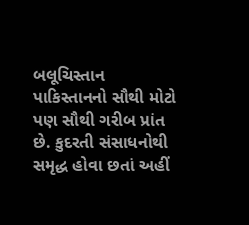બલૂચિસ્તાન પાકિસ્તાનનો સૌથી મોટો પણ સૌથી ગરીબ પ્રાંત છે. કુદરતી સંસાધનોથી સમૃદ્ધ હોવા છતાં અહીં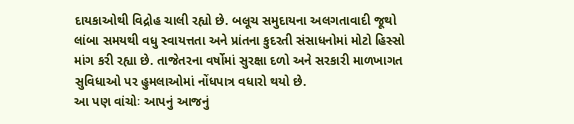દાયકાઓથી વિદ્રોહ ચાલી રહ્યો છે. બલૂચ સમુદાયના અલગતાવાદી જૂથો લાંબા સમયથી વધુ સ્વાયત્તતા અને પ્રાંતના કુદરતી સંસાધનોમાં મોટો હિસ્સો માંગ કરી રહ્યા છે. તાજેતરના વર્ષોમાં સુરક્ષા દળો અને સરકારી માળખાગત સુવિધાઓ પર હુમલાઓમાં નોંધપાત્ર વધારો થયો છે.
આ પણ વાંચોઃ આપનું આજનું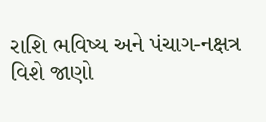રાશિ ભવિષ્ય અને પંચાગ-નક્ષત્ર વિશે જાણો